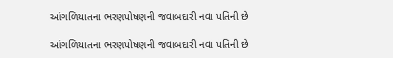આંગળિયાતના ભરણપોષણની જવાબદારી નવા પતિની છે

આંગળિયાતના ભરણપોષણની જવાબદારી નવા પતિની છે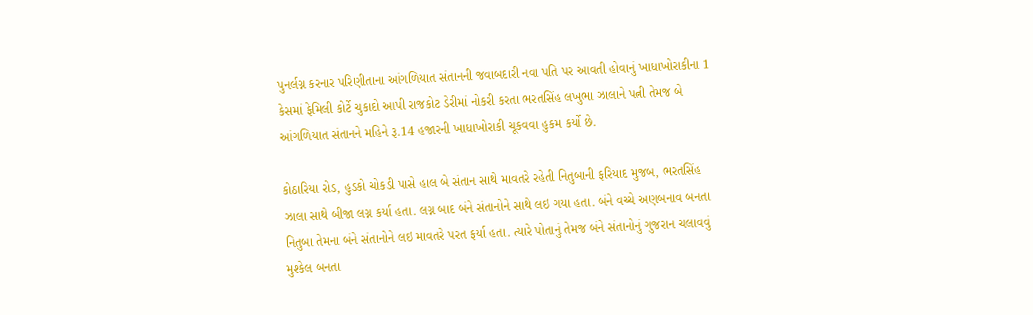પુનર્લગ્ન કરનાર પરિણીતાના આંગળિયાત સંતાનની જવાબદારી નવા પતિ પર આવતી હોવાનું ખાધાખોરાકીના 1 કેસમાં ફેમિલી કોર્ટે ચુકાદો આપી રાજકોટ ડેરીમાં નોકરી કરતા ભરતસિંહ લખુભા ઝાલાને પત્ની તેમજ બે આંગળિયાત સંતાનને મહિને રૂ.14 હજારની ખાધાખોરાકી ચૂકવવા હુકમ કર્યો છે.

કોઠારિયા રોડ, હુડકો ચોકડી પાસે હાલ બે સંતાન સાથે માવતરે રહેતી નિતુબાની ફરિયાદ મુજબ, ભરતસિંહ ઝાલા સાથે બીજા લગ્ન કર્યા હતા. લગ્ન બાદ બંને સંતાનોને સાથે લઇ ગયા હતા. બંને વચ્ચે અણબનાવ બનતા નિતુબા તેમના બંને સંતાનોને લઇ માવતરે પરત ફર્યા હતા. ત્યારે પોતાનું તેમજ બંને સંતાનોનું ગુજરાન ચલાવવું મુશ્કેલ બનતા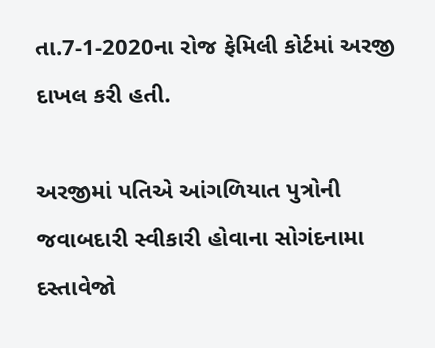તા.7-1-2020ના રોજ ફેમિલી કોર્ટમાં અરજી દાખલ કરી હતી.

અરજીમાં પતિએ આંગળિયાત પુત્રોની જવાબદારી સ્વીકારી હોવાના સોગંદનામા દસ્તાવેજો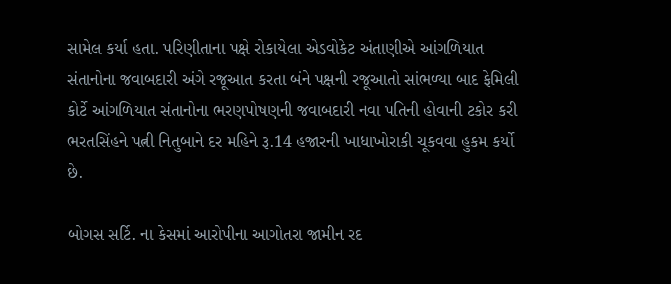સામેલ કર્યા હતા. પરિણીતાના પક્ષે રોકાયેલા એડવોકેટ અંતાણીએ આંગળિયાત સંતાનોના જવાબદારી અંગે રજૂઆત કરતા બંને પક્ષની રજૂઆતો સાંભળ્યા બાદ ફેમિલી કોર્ટે આંગળિયાત સંતાનોના ભરણપોષણની જવાબદારી નવા પતિની હોવાની ટકોર કરી ભરતસિંહને પત્ની નિતુબાને દર મહિને રૂ.14 હજારની ખાધાખોરાકી ચૂકવવા હુકમ કર્યો છે.

બોગસ સર્ટિ. ના કેસમાં આરોપીના આગોતરા જામીન રદ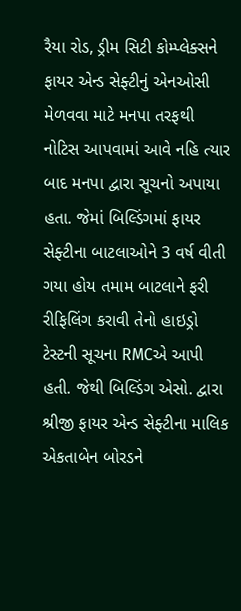રૈયા રોડ, ડ્રીમ સિટી કોમ્પ્લેક્સને ફાયર એન્ડ સેફ્ટીનું એનઓસી મેળવવા માટે મનપા તરફથી નોટિસ આપવામાં આવે નહિ ત્યાર બાદ મનપા દ્વારા સૂચનો અપાયા હતા. જેમાં બિલ્ડિંગમાં ફાયર સેફ્ટીના બાટલાઓને 3 વર્ષ વીતી ગયા હોય તમામ બાટલાને ફરી રીફિલિંગ કરાવી તેનો હાઇડ્રો ટેસ્ટની સૂચના RMCએ આપી હતી. જેથી બિલ્ડિંગ એસો. દ્વારા શ્રીજી ફાયર એન્ડ સેફ્ટીના માલિક એકતાબેન બોરડને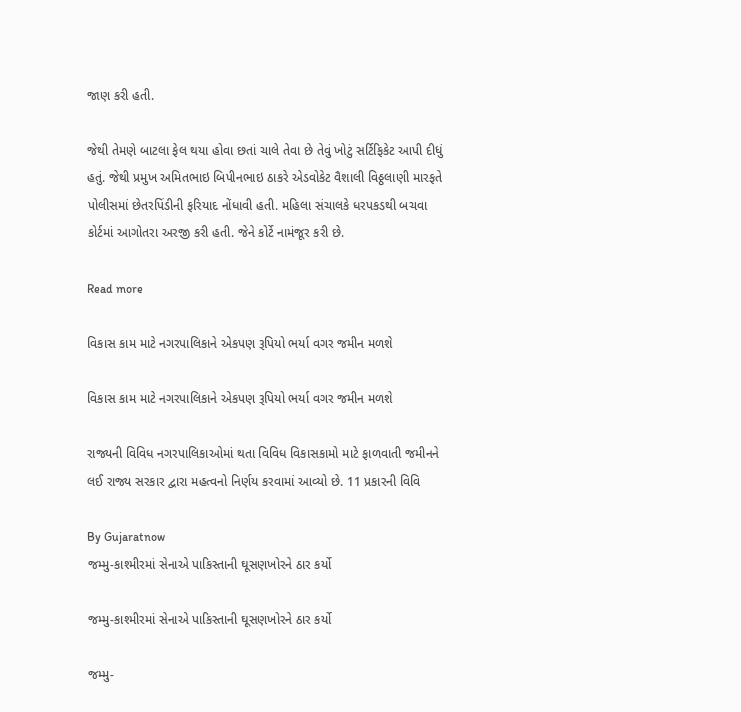જાણ કરી હતી.

જેથી તેમણે બાટલા ફેલ થયા હોવા છતાં ચાલે તેવા છે તેવું ખોટું સર્ટિફિકેટ આપી દીધું હતું. જેથી પ્રમુખ અમિતભાઇ બિપીનભાઇ ઠાકરે એડવોકેટ વૈશાલી વિઠ્ઠલાણી મારફતે પોલીસમાં છેતરપિંડીની ફરિયાદ નોંધાવી હતી. મહિલા સંચાલકે ધરપકડથી બચવા કોર્ટમાં આગોતરા અરજી કરી હતી. જેને કોર્ટે નામંજૂર કરી છે.

Read more

વિકાસ કામ માટે નગરપાલિકાને એકપણ રૂપિયો ભર્યા વગર જમીન મળશે

વિકાસ કામ માટે નગરપાલિકાને એકપણ રૂપિયો ભર્યા વગર જમીન મળશે

રાજ્યની વિવિધ નગરપાલિકાઓમાં થતા વિવિધ વિકાસકામો માટે ફાળવાતી જમીનને લઈ રાજ્ય સરકાર દ્વારા મહત્વનો નિર્ણય કરવામાં આવ્યો છે. 11 પ્રકારની વિવિ

By Gujaratnow
જમ્મુ-કાશ્મીરમાં સેનાએ પાકિસ્તાની ઘૂસણખોરને ઠાર કર્યો

જમ્મુ-કાશ્મીરમાં સેનાએ પાકિસ્તાની ઘૂસણખોરને ઠાર કર્યો

જમ્મુ-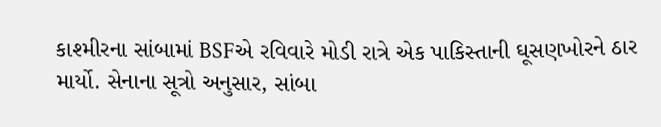કાશ્મીરના સાંબામાં BSFએ રવિવારે મોડી રાત્રે એક પાકિસ્તાની ઘૂસણખોરને ઠાર માર્યો. સેનાના સૂત્રો અનુસાર, સાંબા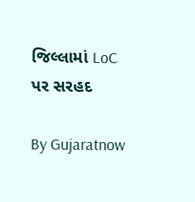જિલ્લામાં LoC પર સરહદ

By Gujaratnow